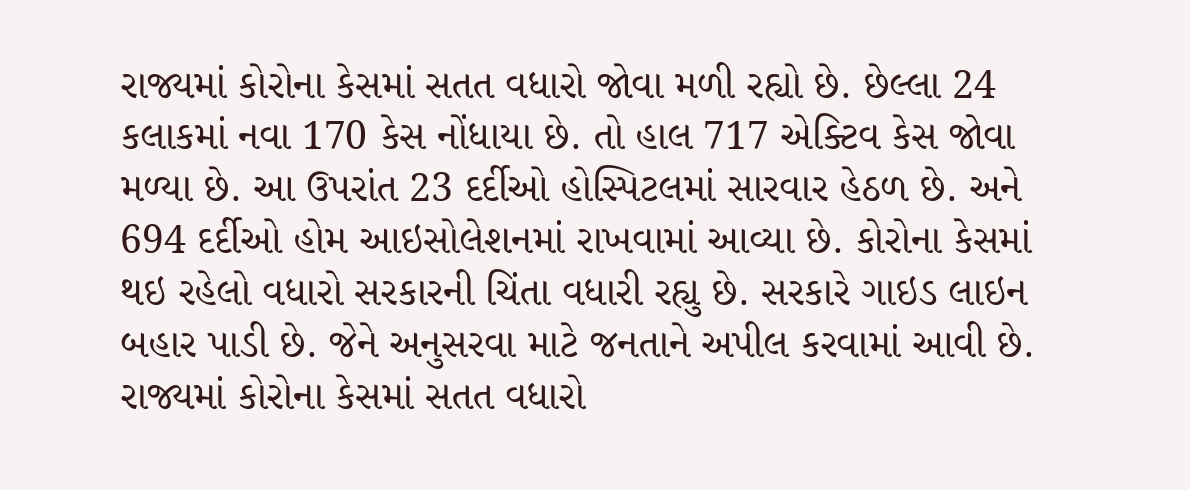રાજ્યમાં કોરોના કેસમાં સતત વધારો જોવા મળી રહ્યો છે. છેલ્લા 24 કલાકમાં નવા 170 કેસ નોંધાયા છે. તો હાલ 717 એક્ટિવ કેસ જોવા મળ્યા છે. આ ઉપરાંત 23 દર્દીઓ હોસ્પિટલમાં સારવાર હેઠળ છે. અને 694 દર્દીઓ હોમ આઇસોલેશનમાં રાખવામાં આવ્યા છે. કોરોના કેસમાં થઇ રહેલો વધારો સરકારની ચિંતા વધારી રહ્યુ છે. સરકારે ગાઇડ લાઇન બહાર પાડી છે. જેને અનુસરવા માટે જનતાને અપીલ કરવામાં આવી છે.
રાજ્યમાં કોરોના કેસમાં સતત વધારો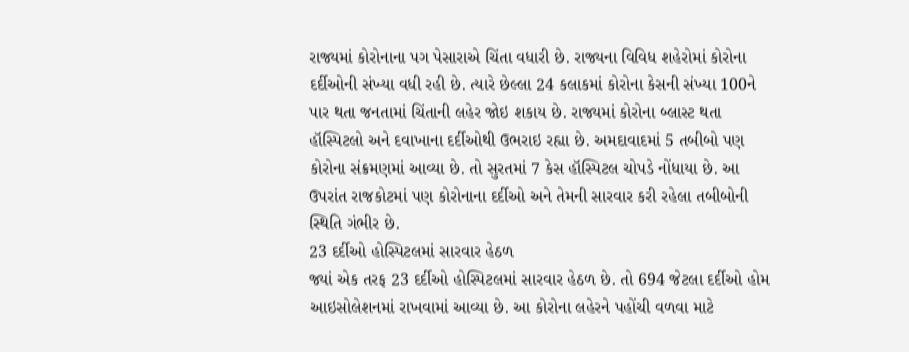રાજ્યમાં કોરોનાના પગ પેસારાએ ચિંતા વધારી છે. રાજ્યના વિવિધ શહેરોમાં કોરોના દર્દીઓની સંખ્યા વધી રહી છે. ત્યારે છેલ્લા 24 કલાકમાં કોરોના કેસની સંખ્યા 100ને પાર થતા જનતામાં ચિંતાની લહેર જોઇ શકાય છે. રાજ્યમાં કોરોના બ્લાસ્ટ થતા હૉસ્પિટલો અને દવાખાના દર્દીઓથી ઉભરાઇ રહ્યા છે. અમદાવાદમાં 5 તબીબો પણ કોરોના સંક્રમણમાં આવ્યા છે. તો સુરતમાં 7 કેસ હૉસ્પિટલ ચોપડે નોંધાયા છે. આ ઉપરાંત રાજકોટમાં પણ કોરોનાના દર્દીઓ અને તેમની સારવાર કરી રહેલા તબીબોની સ્થિતિ ગંભીર છે.
23 દર્દીઓ હોસ્પિટલમાં સારવાર હેઠળ
જ્યાં એક તરફ 23 દર્દીઓ હોસ્પિટલમાં સારવાર હેઠળ છે. તો 694 જેટલા દર્દીઓ હોમ આઇસોલેશનમાં રાખવામાં આવ્યા છે. આ કોરોના લહેરને પહોંચી વળવા માટે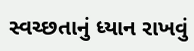સ્વચ્છતાનું ધ્યાન રાખવું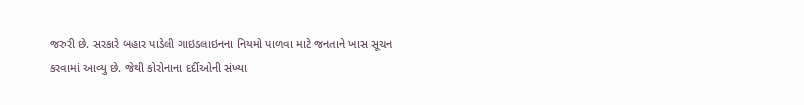જરુરી છે. સરકારે બહાર પાડેલી ગાઇડલાઇનના નિયમો પાળવા માટે જનતાને ખાસ સૂચન કરવામાં આવ્યુ છે. જેથી કોરોનાના દર્દીઓની સંખ્યા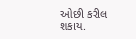ઓછી કરીલ શકાય.